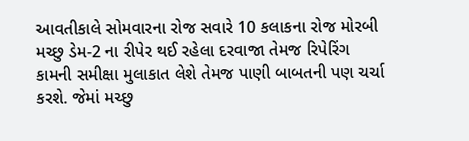આવતીકાલે સોમવારના રોજ સવારે 10 કલાકના રોજ મોરબી મચ્છુ ડેમ-2 ના રીપેર થઈ રહેલા દરવાજા તેમજ રિપેરિંગ કામની સમીક્ષા મુલાકાત લેશે તેમજ પાણી બાબતની પણ ચર્ચા કરશે. જેમાં મચ્છુ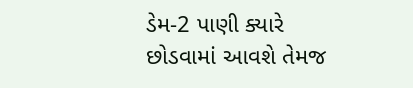ડેમ-2 પાણી ક્યારે છોડવામાં આવશે તેમજ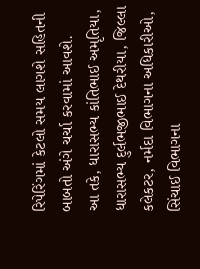રિપેરિંગમાં કેટલો સમય લાગશે સહિતની બાબતો અંગે ચર્ચા કરવામાં આવશે.
આ તકે, ધારાસભ્ય કાંતિભાઈ અમૃતિયા, ધારાસભ્ય દુર્લભજીભાઈ દેથરીયા, જિલ્લા કલેકટર, નર્મદા વિભાગના અધિકારીઓ, સિંચાઈ વિભાગના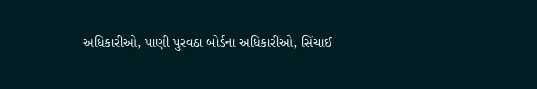અધિકારીઓ, પાણી પુરવઠા બોર્ડના અધિકારીઓ, સિંચાઈ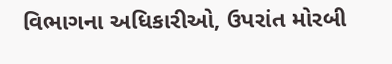વિભાગના અધિકારીઓ, ઉપરાંત મોરબી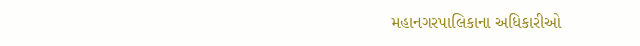મહાનગરપાલિકાના અધિકારીઓ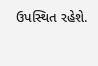ઉપસ્થિત રહેશે.